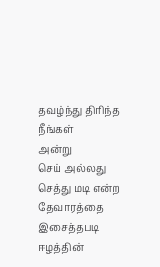தவழ்ந்து திரிந்த நீங்கள்
அன்று
செய் அல்லது செத்து மடி என்ற
தேவாரத்தை இசைத்தபடி
ஈழத்தின்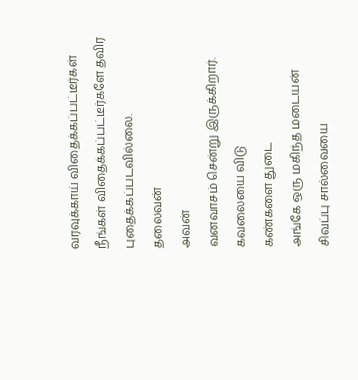வரவுக்காய் விதைக்கப்பட்டீர்கள்
நீங்கள் விதைக்கப்பட்டீர்களே தவிர
புதைக்கப்படவில்லை.
தலைவன்
அவன்
வனவாசம் சென்று இருக்கிறார்.
கவலையை விடு
கண்களை துடை
அங்கே ஒரு மகிந்த மடையன்
சிவப்பு சால்வையை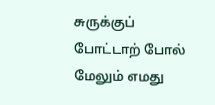சுருக்குப் போட்டாற் போல்
மேலும் எமது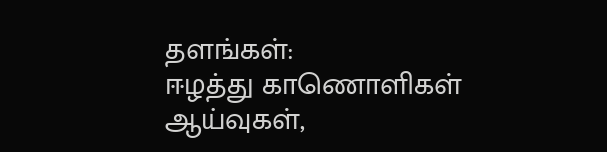தளங்கள்:
ஈழத்து காணொளிகள்
ஆய்வுகள்,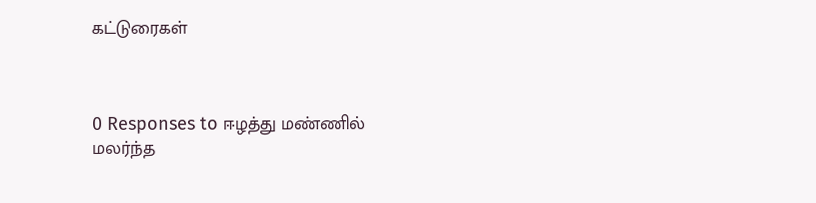கட்டுரைகள்



0 Responses to ஈழத்து மண்ணில் மலர்ந்த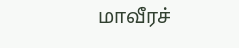மாவீரச்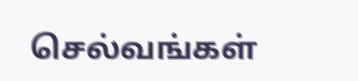செல்வங்கள்